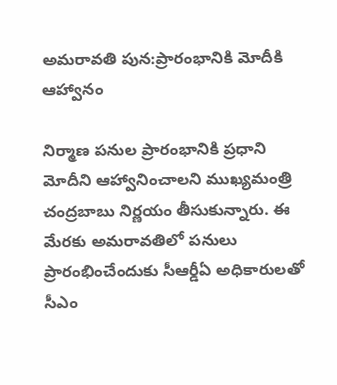అమరావతి పున:ప్రారంభానికి మోదీకి ఆహ్వానం

నిర్మాణ పనుల ప్రారంభానికి ప్రధాని మోదీని ఆహ్వానించాలని ముఖ్యమంత్రి చంద్రబాబు నిర్ణయం తీసుకున్నారు. ఈ మేరకు అమరావతిలో పనులు ప్రారంభించేందుకు సీఆర్డీఏ అధికారులతో సీఎం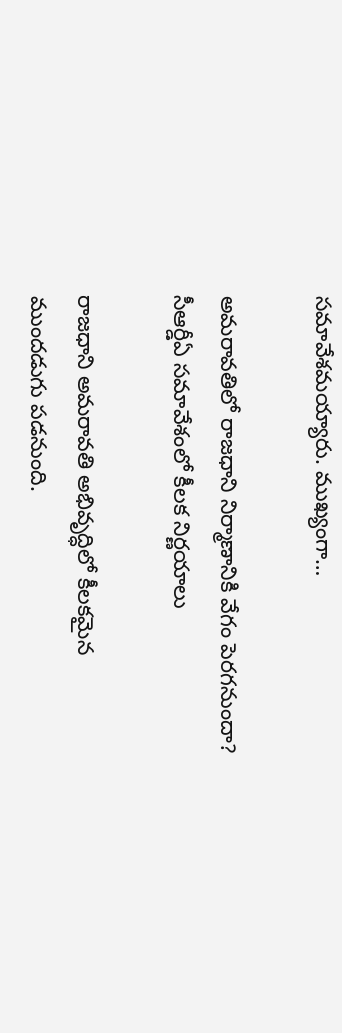సమావేశమయ్యారు. ముఖ్యంగా…

అమరావతిలో రాజధాని నిర్మాణానికి వేగం పెరగనుందా? సీఆర్డీఏ సమావేశంలో కీలక నిర్ణయాలు

రాజధాని అమరావతి అభివృద్ధిలో కీలకమైన ముందడుగు పడనుంది.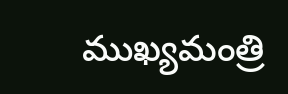ముఖ్యమంత్రి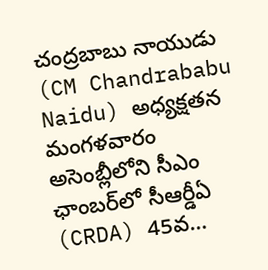చంద్రబాబు నాయుడు (CM Chandrababu Naidu) అధ్యక్షతన మంగళవారం అసెంబ్లీలోని సీఎం ఛాంబర్‌లో సీఆర్డీఏ (CRDA) 45వ…